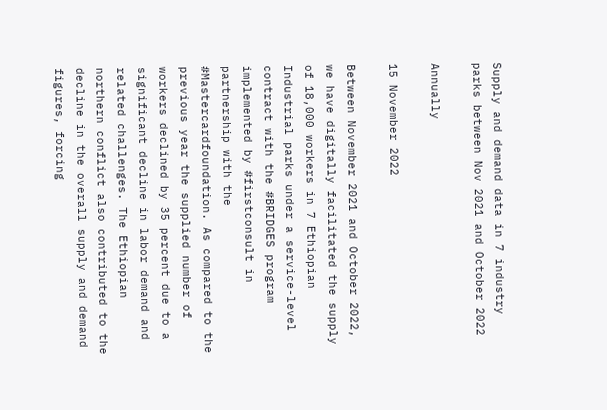Supply and demand data in 7 industry parks between Nov 2021 and October 2022

Annually

15 November 2022

Between November 2021 and October 2022, we have digitally facilitated the supply of 18,000 workers in 7 Ethiopian Industrial parks under a service-level contract with the #BRIDGES program implemented by #firstconsult in partnership with the #Mastercardfoundation. As compared to the previous year the supplied number of workers declined by 35 percent due to a significant decline in labor demand and related challenges. The Ethiopian northern conflict also contributed to the decline in the overall supply and demand figures, forcing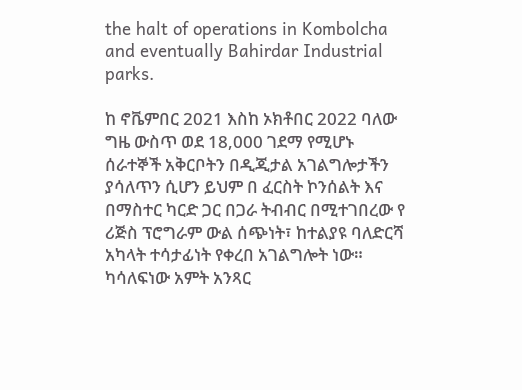the halt of operations in Kombolcha and eventually Bahirdar Industrial parks.

ከ ኖቬምበር 2021 እስከ ኦክቶበር 2022 ባለው ግዜ ውስጥ ወደ 18,000 ገደማ የሚሆኑ ሰራተኞች አቅርቦትን በዲጂታል አገልግሎታችን ያሳለጥን ሲሆን ይህም በ ፈርስት ኮንሰልት እና በማስተር ካርድ ጋር በጋራ ትብብር በሚተገበረው የ ሪጅስ ፕሮግራም ውል ሰጭነት፣ ከተልያዩ ባለድርሻ አካላት ተሳታፊነት የቀረበ አገልግሎት ነው። ካሳለፍነው አምት አንጻር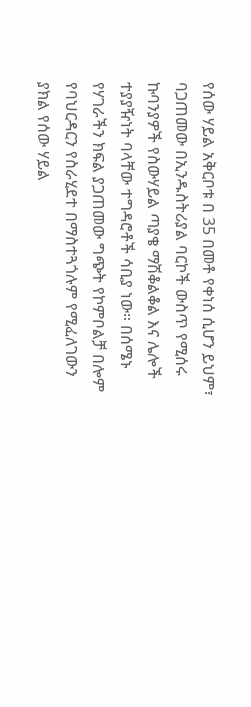የሰው ሃይል አቅርቦቱ በ 35 በመቶ የቀነሰ ሲሆን ይህም፣ ባጋጠመው በኢንዱስትሪያል ባርኮች ውስጥ የሚሰሩ ኩባንያዎች የስውሃይል ጣያቄ ማሽቆልቆል እና ሌሎች ተያያዥነት ባላቸው ተግዳሮቶች ሳቢያ ነው። በሰሜኑ የሃገራችን ክፍል ያጋጠመው ግጭት የኮምቦልቻ በሎም የባህርዳርን የስራሂደተ በማስተጓጎሉም የሚፈለገውን ያክል የሰው ሃይል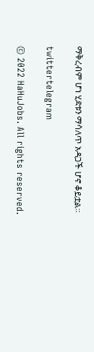ማቅረብም ሆነ ሂደቱን ማሳለጥ አዳጋች ሆኖ ቆይቷል።

twittertelegram

© 2022 HaHuJobs. All rights reserved.